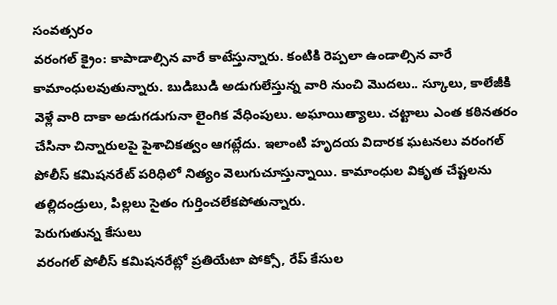సంవత్సరం
వరంగల్ క్రైం: కాపాడాల్సిన వారే కాటేస్తున్నారు. కంటికి రెప్పలా ఉండాల్సిన వారే కామాంధులవుతున్నారు. బుడిబుడి అడుగులేస్తున్న వారి నుంచి మొదలు.. స్కూలు, కాలేజీకి వెళ్లే వారి దాకా అడుగడుగునా లైంగిక వేధింపులు. అఘాయిత్యాలు. చట్టాలు ఎంత కఠినతరం చేసినా చిన్నారులపై పైశాచికత్వం ఆగట్లేదు. ఇలాంటి హృదయ విదారక ఘటనలు వరంగల్ పోలీస్ కమిషనరేట్ పరిధిలో నిత్యం వెలుగుచూస్తున్నాయి. కామాంధుల వికృత చేష్టలను తల్లిదండ్రులు, పిల్లలు సైతం గుర్తించలేకపోతున్నారు.
పెరుగుతున్న కేసులు
వరంగల్ పోలీస్ కమిషనరేట్లో ప్రతియేటా పోక్సో, రేప్ కేసుల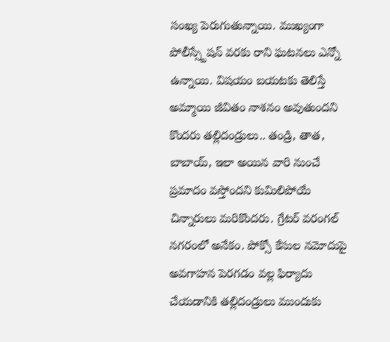సంఖ్య పెరుగుతున్నాయి. ముఖ్యంగా పోలీస్స్టేషన్ వరకు రాని ఘటనలు ఎన్నో ఉన్నాయి. విషయం బయటకు తెలిస్తే అమ్మాయి జీవితం నాశనం అవుతుందని కొందరు తల్లిదండ్రులు.. తండ్రి, తాత, బాబాయ్, ఇలా అయిన వారి నుంచే ప్రమాదం వస్తోందని కుమిలిపోయే చిన్నారులు మరికొందరు. గ్రేటర్ వరంగల్ నగరంలో అనేకం. పోక్సో కేసుల నమోదుపై అవగాహన పెరగడం వల్ల ఫిర్యాదు చేయడానికి తల్లిదండ్రులు ముందుకు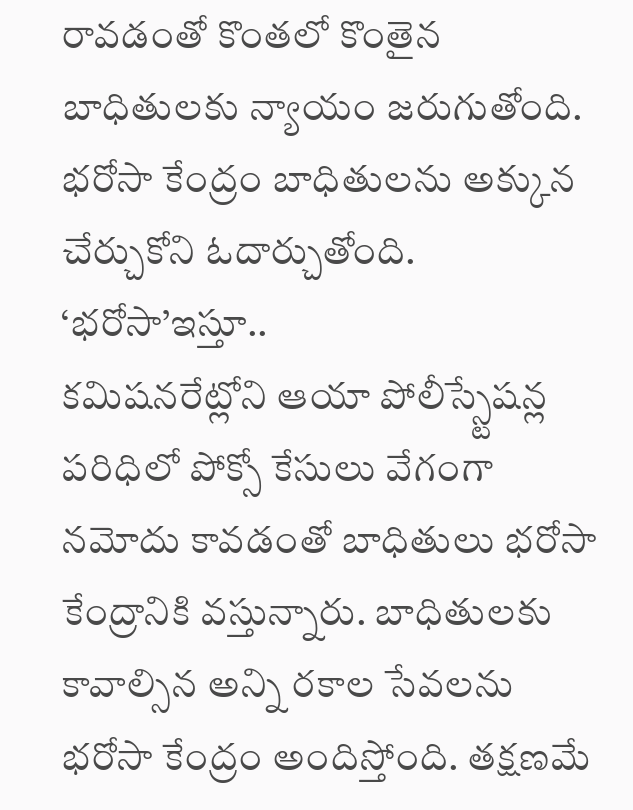రావడంతో కొంతలో కొంతైన బాధితులకు న్యాయం జరుగుతోంది. భరోసా కేంద్రం బాధితులను అక్కున చేర్చుకోని ఓదార్చుతోంది.
‘భరోసా’ఇస్తూ..
కమిషనరేట్లోని ఆయా పోలీస్స్టేషన్ల పరిధిలో పోక్సో కేసులు వేగంగా నమోదు కావడంతో బాధితులు భరోసా కేంద్రానికి వస్తున్నారు. బాధితులకు కావాల్సిన అన్ని రకాల సేవలను భరోసా కేంద్రం అందిస్తోంది. తక్షణమే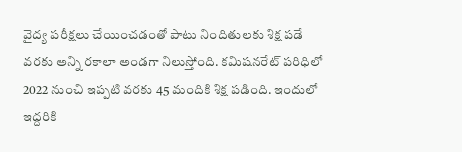వైద్య పరీక్షలు చేయించడంతో పాటు నిందితులకు శిక్ష పడే వరకు అన్ని రకాలా అండగా నిలుస్తోంది. కమిషనరేట్ పరిధిలో 2022 నుంచి ఇప్పటి వరకు 45 మందికి శిక్ష పడింది. ఇందులో ఇద్దరికి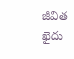జీవిత ఖైదు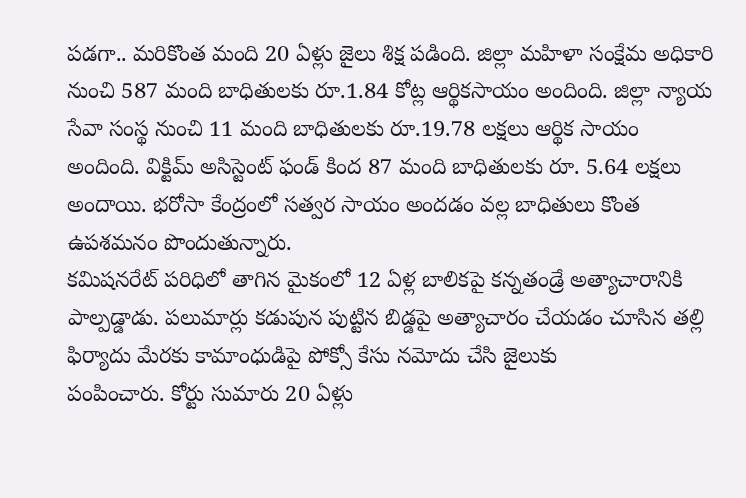పడగా.. మరికొంత మంది 20 ఏళ్లు జైలు శిక్ష పడింది. జిల్లా మహిళా సంక్షేమ అధికారి నుంచి 587 మంది బాధితులకు రూ.1.84 కోట్ల ఆర్థికసాయం అందింది. జిల్లా న్యాయ సేవా సంస్థ నుంచి 11 మంది బాధితులకు రూ.19.78 లక్షలు ఆర్థిక సాయం అందింది. విక్టిమ్ అసిస్టెంట్ ఫండ్ కింద 87 మంది బాధితులకు రూ. 5.64 లక్షలు అందాయి. భరోసా కేంద్రంలో సత్వర సాయం అందడం వల్ల బాధితులు కొంత ఉపశమనం పొందుతున్నారు.
కమిషనరేట్ పరిధిలో తాగిన మైకంలో 12 ఏళ్ల బాలికపై కన్నతండ్రే అత్యాచారానికి పాల్పడ్డాడు. పలుమార్లు కడుపున పుట్టిన బిడ్డపై అత్యాచారం చేయడం చూసిన తల్లి ఫిర్యాదు మేరకు కామాంధుడిపై పోక్సో కేసు నమోదు చేసి జైలుకు
పంపించారు. కోర్టు సుమారు 20 ఏళ్లు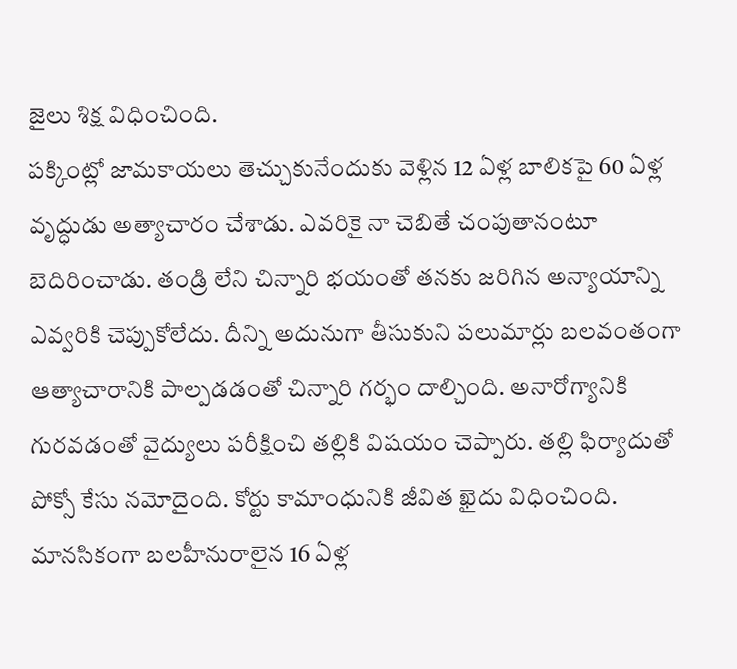జైలు శిక్ష విధించింది.
పక్కింట్లో జామకాయలు తెచ్చుకునేందుకు వెళ్లిన 12 ఏళ్ల బాలికపై 60 ఏళ్ల వృద్ధుడు అత్యాచారం చేశాడు. ఎవరికై నా చెబితే చంపుతానంటూ బెదిరించాడు. తండ్రి లేని చిన్నారి భయంతో తనకు జరిగిన అన్యాయాన్ని ఎవ్వరికి చెప్పుకోలేదు. దీన్ని అదునుగా తీసుకుని పలుమార్లు బలవంతంగా ఆత్యాచారానికి పాల్పడడంతో చిన్నారి గర్భం దాల్చింది. అనారోగ్యానికి గురవడంతో వైద్యులు పరీక్షించి తల్లికి విషయం చెప్పారు. తల్లి ఫిర్యాదుతో పోక్సో కేసు నమోదైంది. కోర్టు కామాంధునికి జీవిత ఖైదు విధించింది.
మానసికంగా బలహీనురాలైన 16 ఏళ్ల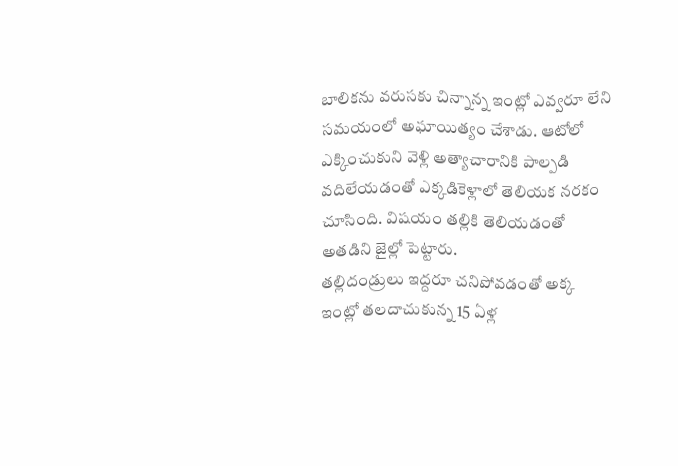బాలికను వరుసకు చిన్నాన్న ఇంట్లో ఎవ్వరూ లేని సమయంలో అఘాయిత్యం చేశాడు. ఆటోలో ఎక్కించుకుని వెళ్లి అత్యాచారానికి పాల్పడి వదిలేయడంతో ఎక్కడికెళ్లాలో తెలియక నరకం చూసింది. విషయం తల్లికి తెలియడంతో అతడిని జైల్లో పెట్టారు.
తల్లిదండ్రులు ఇద్దరూ చనిపోవడంతో అక్క ఇంట్లో తలదాచుకున్న 15 ఏళ్ల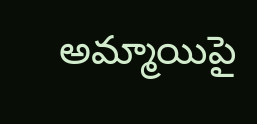అమ్మాయిపై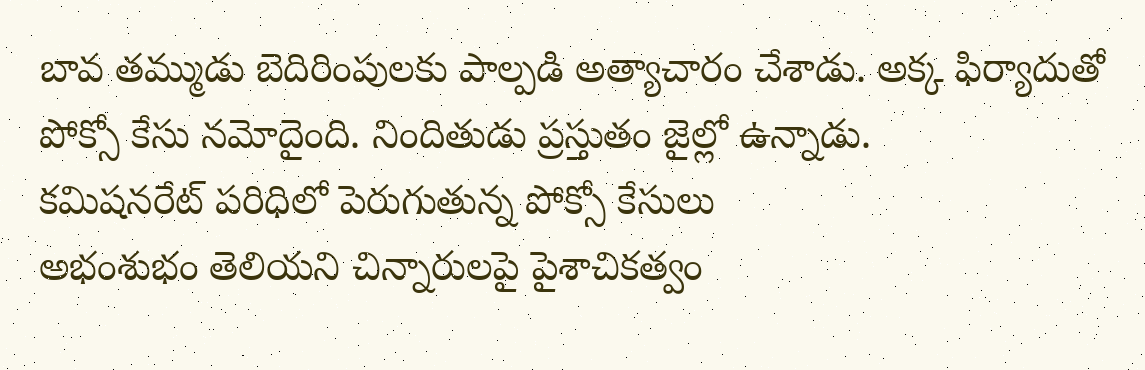బావ తమ్ముడు బెదిరింపులకు పాల్పడి అత్యాచారం చేశాడు. అక్క ఫిర్యాదుతో పోక్సో కేసు నమోదైంది. నిందితుడు ప్రస్తుతం జైల్లో ఉన్నాడు.
కమిషనరేట్ పరిధిలో పెరుగుతున్న పోక్సో కేసులు
అభంశుభం తెలియని చిన్నారులపై పైశాచికత్వం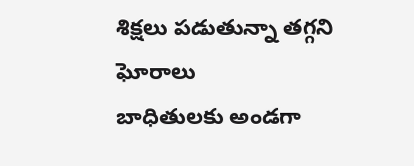శిక్షలు పడుతున్నా తగ్గని ఘోరాలు
బాధితులకు అండగా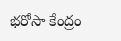భరోసా కేంద్రం